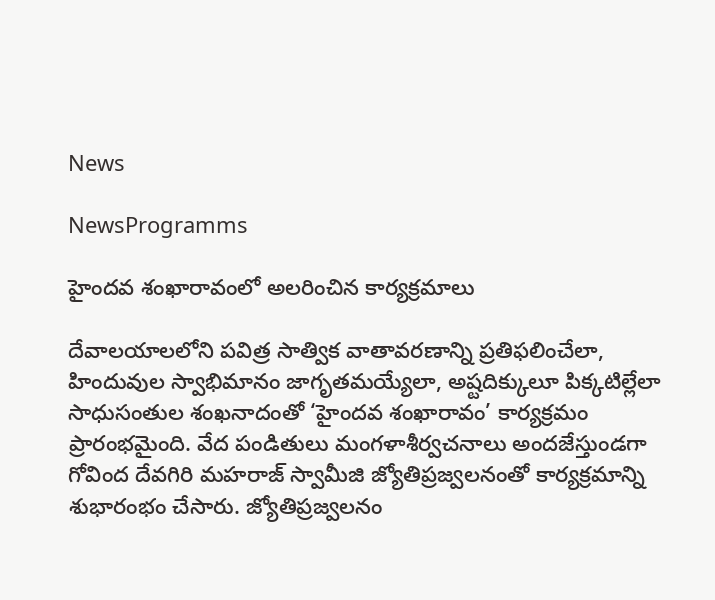News

NewsProgramms

హైందవ శంఖారావంలో అలరించిన కార్యక్రమాలు

దేవాలయాలలోని పవిత్ర సాత్విక వాతావరణాన్ని ప్రతిఫలించేలా, హిందువుల స్వాభిమానం జాగృతమయ్యేలా, అష్టదిక్కులూ పిక్కటిల్లేలా సాధుసంతుల శంఖనాదంతో ‘హైందవ శంఖారావం’ కార్యక్రమం ప్రారంభమైంది. వేద పండితులు మంగళాశీర్వచనాలు అందజేస్తుండగా గోవింద దేవగిరి మహరాజ్ స్వామీజి జ్యోతిప్రజ్వలనంతో కార్యక్రమాన్ని శుభారంభం చేసారు. జ్యోతిప్రజ్వలనం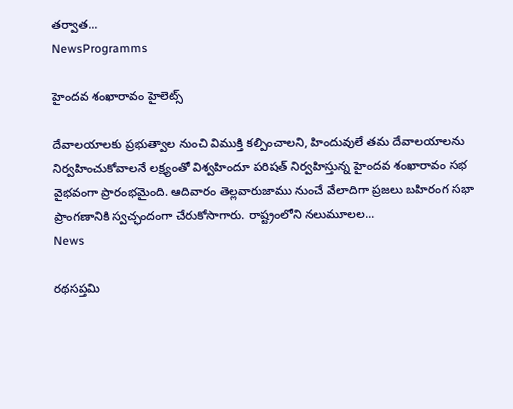తర్వాత...
NewsProgramms

హైందవ శంఖారావం హైలెట్స్

దేవాలయాలకు ప్రభుత్వాల నుంచి విముక్తి కల్పించాలని, హిందువులే తమ దేవాలయాలను నిర్వహించుకోవాలనే లక్ష్యంతో విశ్వహిందూ పరిషత్ నిర్వహిస్తున్న హైందవ శంఖారావం సభ వైభవంగా ప్రారంభమైంది. ఆదివారం తెల్లవారుజాము నుంచే వేలాదిగా ప్రజలు బహిరంగ సభా ప్రాంగణానికి స్వచ్ఛందంగా చేరుకోసాగారు. రాష్ట్రంలోని నలుమూలల...
News

రథసప్తమి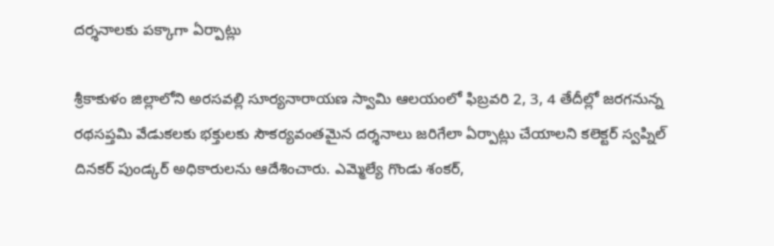దర్శనాలకు పక్కాగా ఏర్పాట్లు

శ్రీకాకుళం జిల్లాలోని అరసవల్లి సూర్యనారాయణ స్వామి ఆలయంలో ఫిబ్రవరి 2, 3, 4 తేదీల్లో జరగనున్న రథసప్తమి వేడుకలకు భక్తులకు సౌకర్యవంతమైన దర్శనాలు జరిగేలా ఏర్పాట్లు చేయాలని కలెక్టర్‌ స్వప్నిల్‌ దినకర్‌ పుండ్కర్‌ అధికారులను ఆదేశించారు. ఎమ్మెల్యే గొండు శంకర్‌,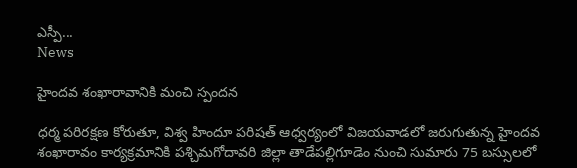ఎస్పీ...
News

హైందవ శంఖారావానికి మంచి స్పందన

ధర్మ పరిరక్షణ కోరుతూ, విశ్వ హిందూ పరిషత్ ఆధ్వర్యంలో విజయవాడలో జరుగుతున్న హైందవ శంఖారావం కార్యక్రమానికి పశ్చిమగోదావరి జిల్లా తాడేపల్లిగూడెం నుంచి సుమారు 75 బస్సులలో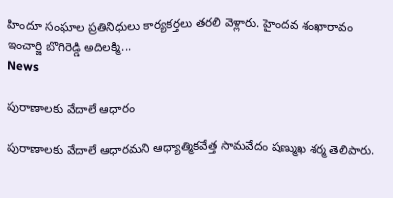హిందూ సంఘాల ప్రతినిధులు కార్యకర్తలు తరలి వెళ్లారు. హైందవ శంఖారావం ఇంచార్జి బొగిరెడ్డి అదిలక్మి...
News

పురాణాలకు వేదాలే ఆధారం

పురాణాలకు వేదాలే ఆధారమని ఆధ్యాత్మికవేత్త సామవేదం షణ్ముఖ శర్మ తెలిపారు.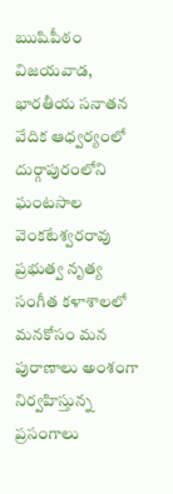ఋషిపీఠం విజయవాడ, భారతీయ సనాతన వేదిక ఆధ్వర్యంలో దుర్గాపురంలోని ఘంటసాల వెంకటేశ్వరరావు ప్రభుత్వ నృత్య సంగీత కళాశాలలో మనకోసం మన పురాణాలు అంశంగా నిర్వహిస్తున్న ప్రసంగాలు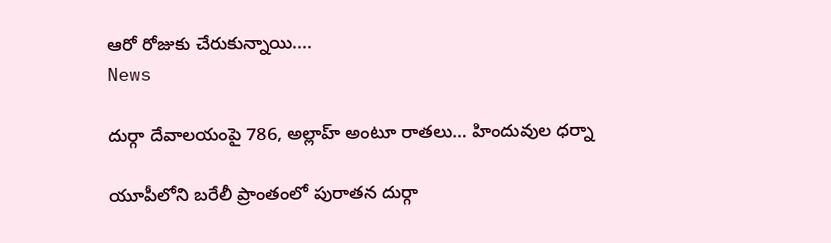ఆరో రోజుకు చేరుకున్నాయి....
News

దుర్గా దేవాలయంపై 786, అల్లాహ్ అంటూ రాతలు… హిందువుల ధర్నా

యూపీలోని బరేలీ ప్రాంతంలో పురాతన దుర్గా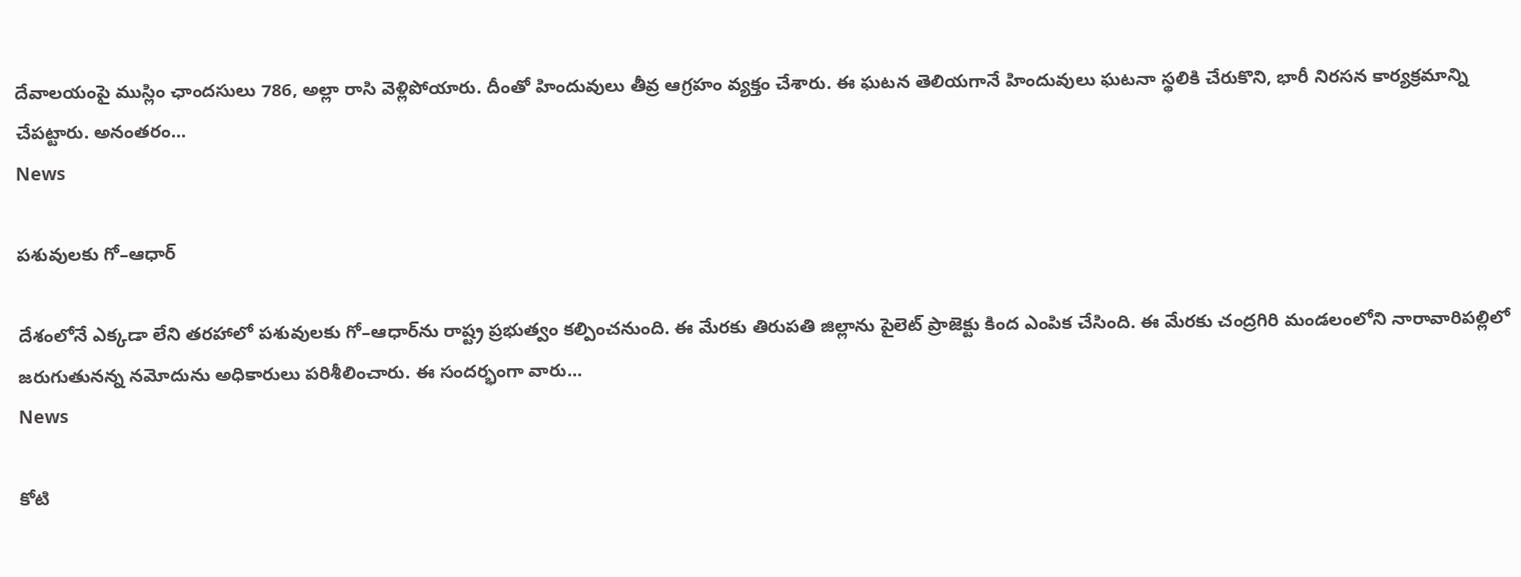దేవాలయంపై ముస్లిం ఛాందసులు 786, అల్లా రాసి వెళ్లిపోయారు. దీంతో హిందువులు తీవ్ర ఆగ్రహం వ్యక్తం చేశారు. ఈ ఘటన తెలియగానే హిందువులు ఘటనా స్థలికి చేరుకొని, భారీ నిరసన కార్యక్రమాన్ని చేపట్టారు. అనంతరం...
News

పశువులకు గో–ఆధార్‌

దేశంలోనే ఎక్కడా లేని తరహాలో పశువులకు గో–ఆధార్‌ను రాష్ట్ర ప్రభుత్వం కల్పించనుంది. ఈ మేరకు తిరుపతి జిల్లాను పైలెట్‌ ప్రాజెక్టు కింద ఎంపిక చేసింది. ఈ మేరకు చంద్రగిరి మండలంలోని నారావారిపల్లిలో జరుగుతునన్న నమోదును అధికారులు పరిశీలించారు. ఈ సందర్భంగా వారు...
News

కోటి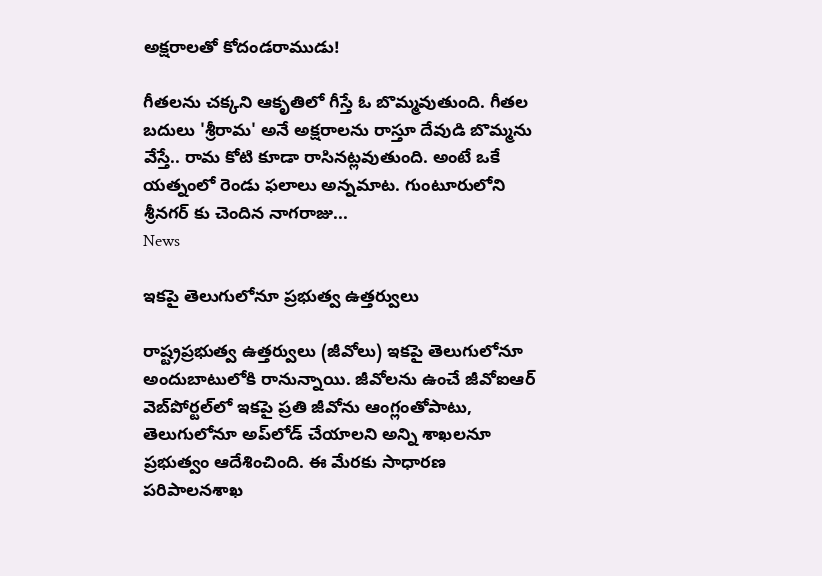అక్షరాలతో కోదండరాముడు!

గీతలను చక్కని ఆకృతిలో గీస్తే ఓ బొమ్మవుతుంది. గీతల బదులు 'శ్రీరామ' అనే అక్షరాలను రాస్తూ దేవుడి బొమ్మను వేస్తే.. రామ కోటి కూడా రాసినట్లవుతుంది. అంటే ఒకే యత్నంలో రెండు ఫలాలు అన్నమాట. గుంటూరులోని శ్రీనగర్ కు చెందిన నాగరాజు...
News

ఇకపై తెలుగులోనూ ప్రభుత్వ ఉత్తర్వులు

రాష్ట్రప్రభుత్వ ఉత్తర్వులు (జీవోలు) ఇకపై తెలుగులోనూ అందుబాటులోకి రానున్నాయి. జీవోలను ఉంచే జీవోఐఆర్‌ వెబ్‌పోర్టల్‌లో ఇకపై ప్రతి జీవోను ఆంగ్లంతోపాటు, తెలుగులోనూ అప్‌లోడ్‌ చేయాలని అన్ని శాఖలనూ ప్రభుత్వం ఆదేశించింది. ఈ మేరకు సాధారణ పరిపాలనశాఖ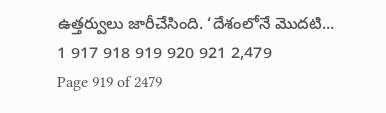ఉత్తర్వులు జారీచేసింది. ‘దేశంలోనే మొదటి...
1 917 918 919 920 921 2,479
Page 919 of 2479